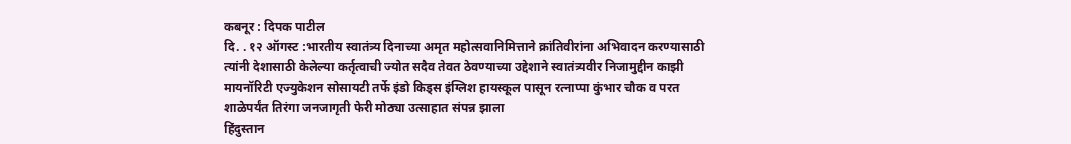कबनूर : दिपक पाटील
दि. . १२ ऑगस्ट :भारतीय स्वातंत्र्य दिनाच्या अमृत महोत्सवानिमित्ताने क्रांतिवीरांना अभिवादन करण्यासाठी त्यांनी देशासाठी केलेल्या कर्तृत्वाची ज्योत सदैव तेवत ठेवण्याच्या उद्देशाने स्वातंत्र्यवीर निजामुद्दीन काझी मायनॉरिटी एज्युकेशन सोसायटी तर्फे इंडो किड्स इंग्लिश हायस्कूल पासून रत्नाप्पा कुंभार चौक व परत शाळेपर्यंत तिरंगा जनजागृती फेरी मोठ्या उत्साहात संपन्न झाला
हिंदुस्तान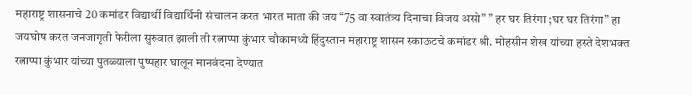महाराष्ट्र शासनाचे 20 कमांडर विद्यार्थी विद्यार्थिनी संचालन करत भारत माता की जय “75 वा स्वातंत्र्य दिनाचा विजय असो” ” हर घर तिरंगा ;घर घर तिरंगा” हा जयघोष करत जनजागृती फेरीला सुरुवात झाली ती रत्नाप्पा कुंभार चौकामध्ये हिंदुस्तान महाराष्ट्र शासन स्काऊटचे कमांडर श्री. मोहसीन शेख यांच्या हस्ते देशभक्त रत्नाप्पा कुंभार यांच्या पुतळ्याला पुष्पहार घालून मानवंदना देण्यात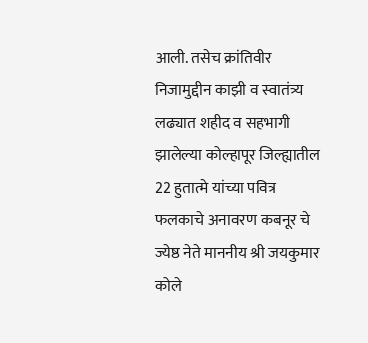आली. तसेच क्रांतिवीर निजामुद्दीन काझी व स्वातंत्र्य लढ्यात शहीद व सहभागी झालेल्या कोल्हापूर जिल्ह्यातील 22 हुतात्मे यांच्या पवित्र फलकाचे अनावरण कबनूर चे ज्येष्ठ नेते माननीय श्री जयकुमार कोले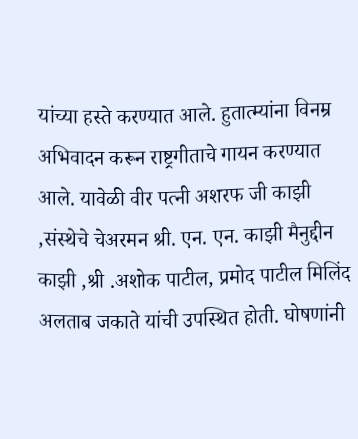यांच्या हस्ते करण्यात आले. हुतात्म्यांना विनम्र अभिवादन करून राष्ट्रगीताचे गायन करण्यात आले. यावेळी वीर पत्नी अशरफ जी काझी ,संस्थेचे चेअरमन श्री. एन. एन. काझी मैनुद्दीन काझी ,श्री .अशोक पाटील, प्रमोद पाटील मिलिंद अलताब जकाते यांची उपस्थित होती. घोषणांनी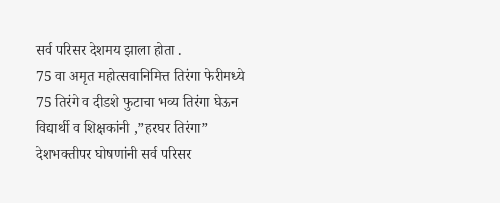सर्व परिसर देशमय झाला होता .
75 वा अमृत महोत्सवानिमित्त तिरंगा फेरीमध्ये 75 तिरंगे व दीडशे फुटाचा भव्य तिरंगा घेऊन विद्यार्थी व शिक्षकांनी ,”हरघर तिरंगा” देशभक्तीपर घोषणांनी सर्व परिसर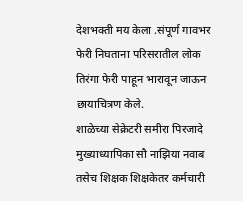देशभक्ती मय केला .संपूर्ण गावभर फेरी निघताना परिसरातील लोक तिरंगा फेरी पाहून भारावून जाऊन छायाचित्रण केले.
शाळेच्या सेक्रेटरी समीरा पिरजादे मुख्याध्यापिका सौ नाझिया नवाब तसेच शिक्षक शिक्षकेतर कर्मचारी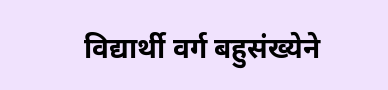विद्यार्थी वर्ग बहुसंख्येने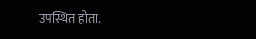उपस्थित होता.